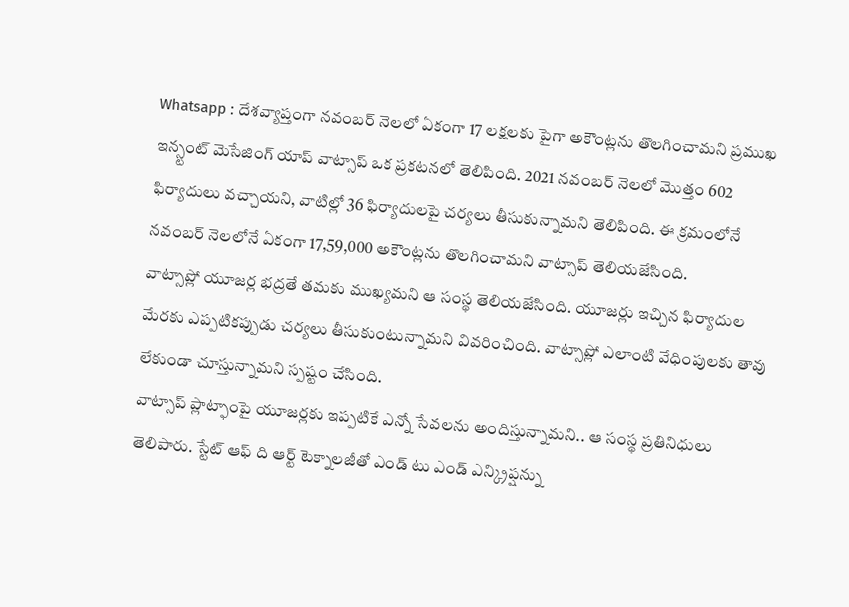Whatsapp : దేశవ్యాప్తంగా నవంబర్ నెలలో ఏకంగా 17 లక్షలకు పైగా అకౌంట్లను తొలగించామని ప్రముఖ ఇన్స్టంట్ మెసేజింగ్ యాప్ వాట్సాప్ ఒక ప్రకటనలో తెలిపింది. 2021 నవంబర్ నెలలో మొత్తం 602 ఫిర్యాదులు వచ్చాయని, వాటిల్లో 36 ఫిర్యాదులపై చర్యలు తీసుకున్నామని తెలిపింది. ఈ క్రమంలోనే నవంబర్ నెలలోనే ఏకంగా 17,59,000 అకౌంట్లను తొలగించామని వాట్సాప్ తెలియజేసింది.
వాట్సాప్లో యూజర్ల భద్రతే తమకు ముఖ్యమని ఆ సంస్థ తెలియజేసింది. యూజర్లు ఇచ్చిన ఫిర్యాదుల మేరకు ఎప్పటికప్పుడు చర్యలు తీసుకుంటున్నామని వివరించింది. వాట్సాప్లో ఎలాంటి వేధింపులకు తావు లేకుండా చూస్తున్నామని స్పష్టం చేసింది.
వాట్సాప్ ప్లాట్ఫాంపై యూజర్లకు ఇప్పటికే ఎన్నో సేవలను అందిస్తున్నామని.. ఆ సంస్థ ప్రతినిధులు తెలిపారు. స్టేట్ ఆఫ్ ది ఆర్ట్ టెక్నాలజీతో ఎండ్ టు ఎండ్ ఎన్క్రిప్షన్ను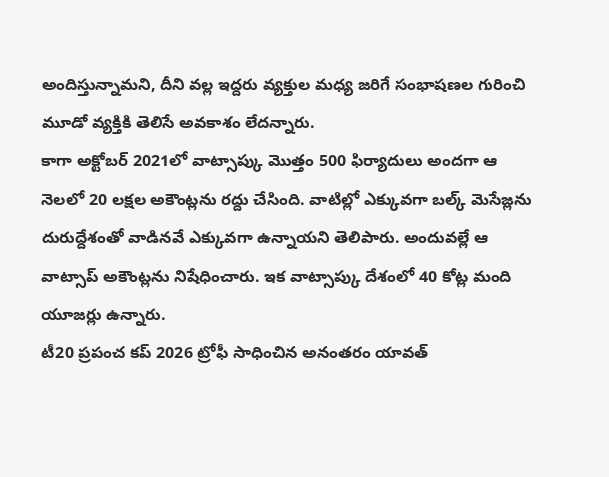అందిస్తున్నామని, దీని వల్ల ఇద్దరు వ్యక్తుల మధ్య జరిగే సంభాషణల గురించి మూడో వ్యక్తికి తెలిసే అవకాశం లేదన్నారు.
కాగా అక్టోబర్ 2021లో వాట్సాప్కు మొత్తం 500 ఫిర్యాదులు అందగా ఆ నెలలో 20 లక్షల అకౌంట్లను రద్దు చేసింది. వాటిల్లో ఎక్కువగా బల్క్ మెసేజ్లను దురుద్దేశంతో వాడినవే ఎక్కువగా ఉన్నాయని తెలిపారు. అందువల్లే ఆ వాట్సాప్ అకౌంట్లను నిషేధించారు. ఇక వాట్సాప్కు దేశంలో 40 కోట్ల మంది యూజర్లు ఉన్నారు.
టీ20 ప్రపంచ కప్ 2026 ట్రోఫీ సాధించిన అనంతరం యావత్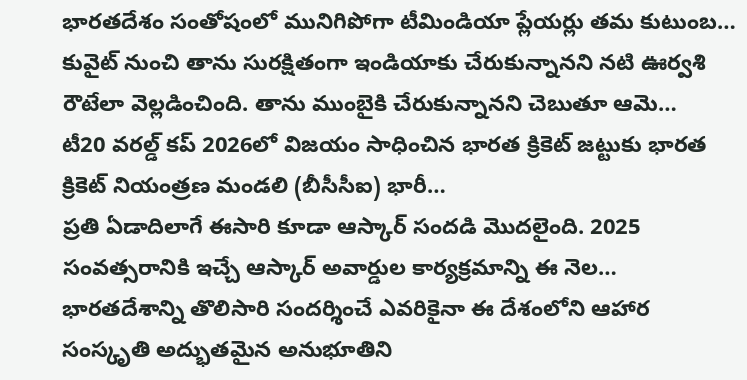భారతదేశం సంతోషంలో మునిగిపోగా టీమిండియా ప్లేయర్లు తమ కుటుంబ…
కువైట్ నుంచి తాను సురక్షితంగా ఇండియాకు చేరుకున్నానని నటి ఊర్వశి రౌటేలా వెల్లడించింది. తాను ముంబైకి చేరుకున్నానని చెబుతూ ఆమె…
టీ20 వరల్డ్ కప్ 2026లో విజయం సాధించిన భారత క్రికెట్ జట్టుకు భారత క్రికెట్ నియంత్రణ మండలి (బీసీసీఐ) భారీ…
ప్రతి ఏడాదిలాగే ఈసారి కూడా ఆస్కార్ సందడి మొదలైంది. 2025 సంవత్సరానికి ఇచ్చే ఆస్కార్ అవార్డుల కార్యక్రమాన్ని ఈ నెల…
భారతదేశాన్ని తొలిసారి సందర్శించే ఎవరికైనా ఈ దేశంలోని ఆహార సంస్కృతి అద్భుతమైన అనుభూతిని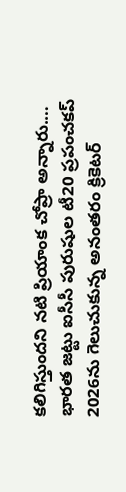కలిగిస్తుందని నటి ప్రియాంక చోప్రా అన్నారు.…
భారత జట్టు ఐసీసీ పురుషుల టీ20 ప్రపంచకప్ 2026ను గెలుచుకున్న అనంతరం క్రికెటర్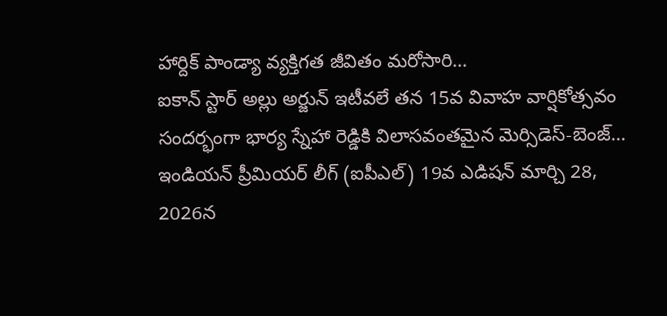హార్దిక్ పాండ్యా వ్యక్తిగత జీవితం మరోసారి…
ఐకాన్ స్టార్ అల్లు అర్జున్ ఇటీవలే తన 15వ వివాహ వార్షికోత్సవం సందర్భంగా భార్య స్నేహా రెడ్డికి విలాసవంతమైన మెర్సిడెస్-బెంజ్…
ఇండియన్ ప్రీమియర్ లీగ్ (ఐపీఎల్) 19వ ఎడిషన్ మార్చి 28, 2026న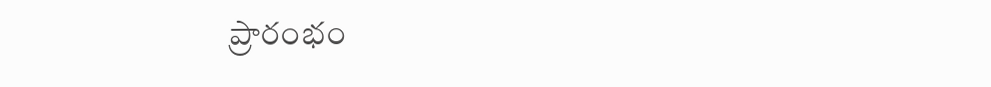ప్రారంభం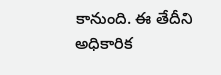కానుంది. ఈ తేదీని అధికారిక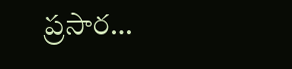ప్రసార…